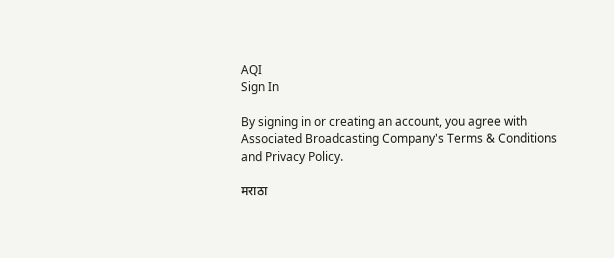AQI
Sign In

By signing in or creating an account, you agree with Associated Broadcasting Company's Terms & Conditions and Privacy Policy.

मराठा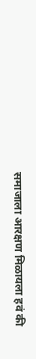समाजाला आरक्षण मिळायला हवं की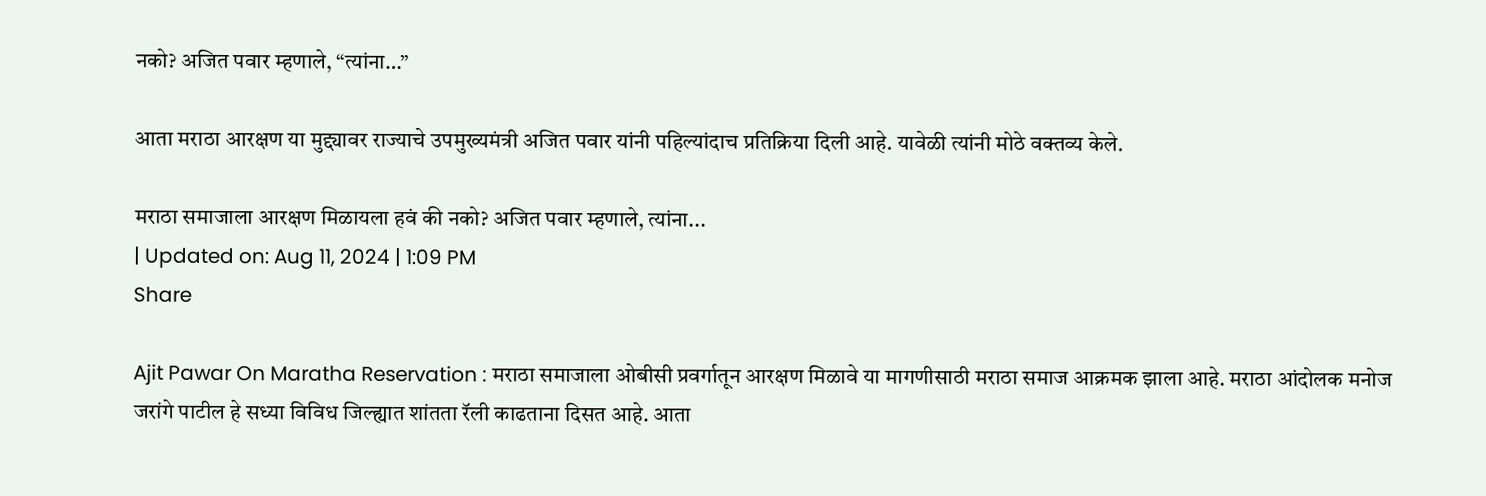नको? अजित पवार म्हणाले, “त्यांना…”

आता मराठा आरक्षण या मुद्द्यावर राज्याचे उपमुख्यमंत्री अजित पवार यांनी पहिल्यांदाच प्रतिक्रिया दिली आहे. यावेळी त्यांनी मोठे वक्तव्य केले.

मराठा समाजाला आरक्षण मिळायला हवं की नको? अजित पवार म्हणाले, त्यांना...
| Updated on: Aug 11, 2024 | 1:09 PM
Share

Ajit Pawar On Maratha Reservation : मराठा समाजाला ओबीसी प्रवर्गातून आरक्षण मिळावे या मागणीसाठी मराठा समाज आक्रमक झाला आहे. मराठा आंदोलक मनोज जरांगे पाटील हे सध्या विविध जिल्ह्यात शांतता रॅली काढताना दिसत आहे. आता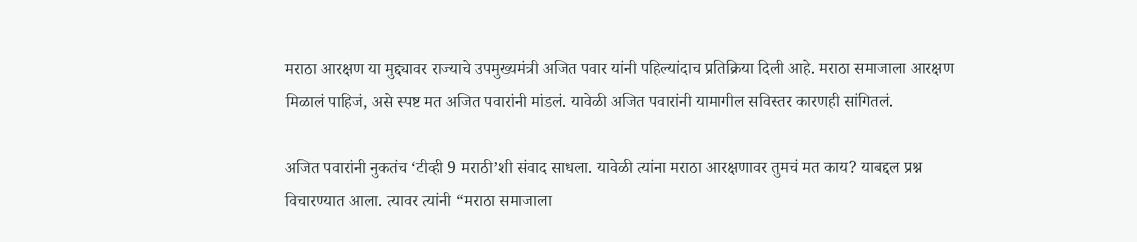मराठा आरक्षण या मुद्द्यावर राज्याचे उपमुख्यमंत्री अजित पवार यांनी पहिल्यांदाच प्रतिक्रिया दिली आहे. मराठा समाजाला आरक्षण मिळालं पाहिजं, असे स्पष्ट मत अजित पवारांनी मांडलं. यावेळी अजित पवारांनी यामागील सविस्तर कारणही सांगितलं.

अजित पवारांनी नुकतंच ‘टीव्ही 9 मराठी’शी संवाद साधला. यावेळी त्यांना मराठा आरक्षणावर तुमचं मत काय? याबद्दल प्रश्न विचारण्यात आला. त्यावर त्यांनी “मराठा समाजाला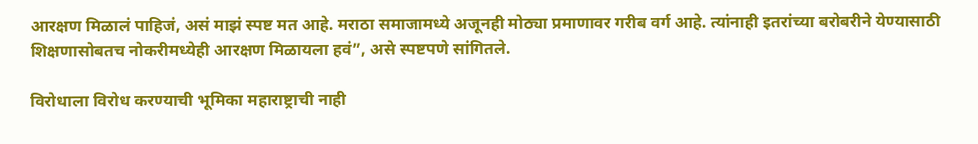आरक्षण मिळालं पाहिजं, असं माझं स्पष्ट मत आहे. मराठा समाजामध्ये अजूनही मोठ्या प्रमाणावर गरीब वर्ग आहे. त्यांनाही इतरांच्या बरोबरीने येण्यासाठी शिक्षणासोबतच नोकरीमध्येही आरक्षण मिळायला हवं”, असे स्पष्टपणे सांगितले.

विरोधाला विरोध करण्याची भूमिका महाराष्ट्राची नाही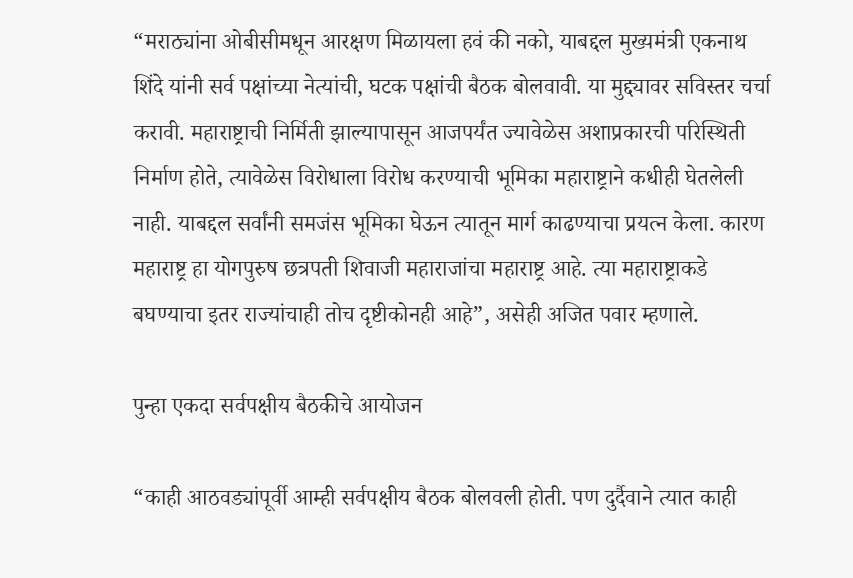“मराठ्यांना ओबीसीमधून आरक्षण मिळायला हवं की नको, याबद्दल मुख्यमंत्री एकनाथ शिंदे यांनी सर्व पक्षांच्या नेत्यांची, घटक पक्षांची बैठक बोलवावी. या मुद्द्यावर सविस्तर चर्चा करावी. महाराष्ट्राची निर्मिती झाल्यापासून आजपर्यंत ज्यावेळेस अशाप्रकारची परिस्थिती निर्माण होते, त्यावेळेस विरोधाला विरोध करण्याची भूमिका महाराष्ट्राने कधीही घेतलेली नाही. याबद्दल सर्वांनी समजंस भूमिका घेऊन त्यातून मार्ग काढण्याचा प्रयत्न केला. कारण महाराष्ट्र हा योगपुरुष छत्रपती शिवाजी महाराजांचा महाराष्ट्र आहे. त्या महाराष्ट्राकडे बघण्याचा इतर राज्यांचाही तोच दृष्टीकोनही आहे”, असेही अजित पवार म्हणाले.

पुन्हा एकदा सर्वपक्षीय बैठकीचे आयोजन

“काही आठवड्यांपूर्वी आम्ही सर्वपक्षीय बैठक बोलवली होती. पण दुर्दैवाने त्यात काही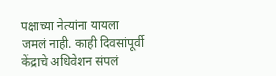पक्षाच्या नेत्यांना यायला जमलं नाही. काही दिवसांपूर्वी केंद्राचे अधिवेशन संपलं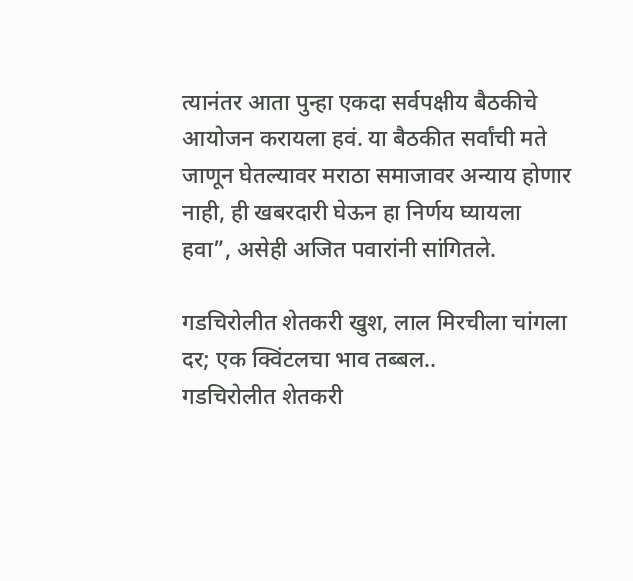त्यानंतर आता पुन्हा एकदा सर्वपक्षीय बैठकीचे आयोजन करायला हवं. या बैठकीत सर्वांची मते जाणून घेतल्यावर मराठा समाजावर अन्याय होणार नाही, ही खबरदारी घेऊन हा निर्णय घ्यायला हवा”, असेही अजित पवारांनी सांगितले.

गडचिरोलीत शेतकरी खुश, लाल मिरचीला चांगला दर; एक क्विंटलचा भाव तब्बल..
गडचिरोलीत शेतकरी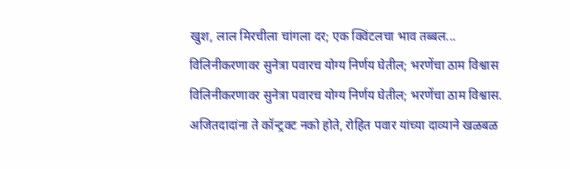खुश, लाल मिरचीला चांगला दर; एक क्विंटलचा भाव तब्बल...
विलिनीकरणावर सुनेत्रा पवारच योग्य निर्णय घेतील; भरणेंचा ठाम विश्वास
विलिनीकरणावर सुनेत्रा पवारच योग्य निर्णय घेतील; भरणेंचा ठाम विश्वास.
अजितदादांना ते कॉन्ट्रक्ट नको होते, रोहित पवार यांच्या दाव्याने खळबळ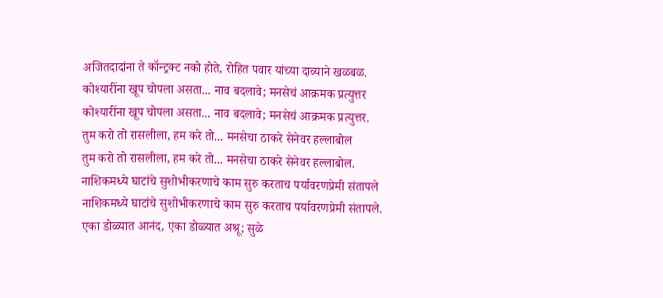अजितदादांना ते कॉन्ट्रक्ट नको होते, रोहित पवार यांच्या दाव्याने खळबळ.
कोश्यारींना खूप चोपला असता... नाव बदलावे; मनसेचं आक्रमक प्रत्युत्तर
कोश्यारींना खूप चोपला असता... नाव बदलावे; मनसेचं आक्रमक प्रत्युत्तर.
तुम करो तो रासलीला, हम करे तो... मनसेचा ठाकरे सेनेवर हल्लाबोल
तुम करो तो रासलीला, हम करे तो... मनसेचा ठाकरे सेनेवर हल्लाबोल.
नाशिकमध्ये घाटांचे सुशोभीकरणाचे काम सुरु करताच पर्यावरणप्रेमी संतापले
नाशिकमध्ये घाटांचे सुशोभीकरणाचे काम सुरु करताच पर्यावरणप्रेमी संतापले.
एका डोळ्यात आनंद, एका डोळ्यात अश्रू; सुळे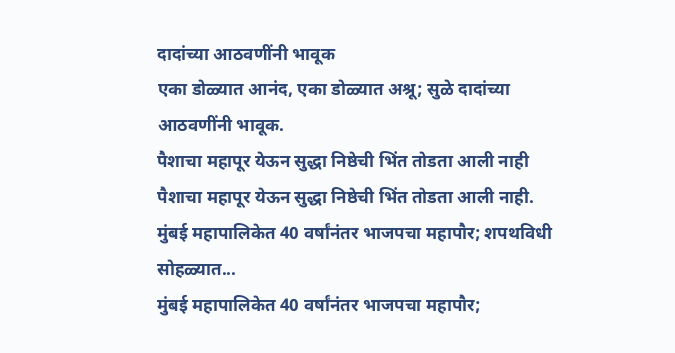दादांच्या आठवणींनी भावूक
एका डोळ्यात आनंद, एका डोळ्यात अश्रू; सुळे दादांच्या आठवणींनी भावूक.
पैशाचा महापूर येऊन सुद्धा निष्ठेची भिंत तोडता आली नाही
पैशाचा महापूर येऊन सुद्धा निष्ठेची भिंत तोडता आली नाही.
मुंबई महापालिकेत 40 वर्षांनंतर भाजपचा महापौर; शपथविधी सोहळ्यात...
मुंबई महापालिकेत 40 वर्षांनंतर भाजपचा महापौर;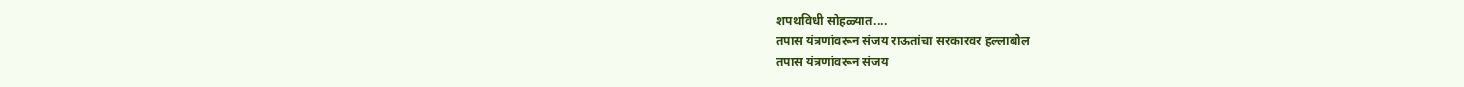शपथविधी सोहळ्यात....
तपास यंत्रणांवरून संजय राऊतांचा सरकारवर हल्लाबोल
तपास यंत्रणांवरून संजय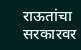राऊतांचा सरकारवर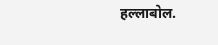हल्लाबोल.